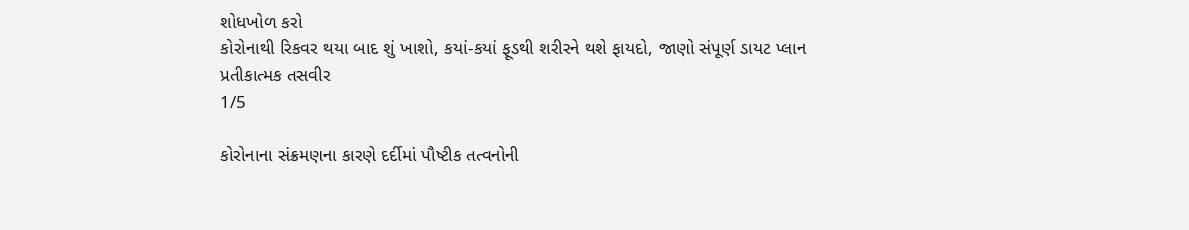શોધખોળ કરો
કોરોનાથી રિકવર થયા બાદ શું ખાશો, કયાં-કયાં ફૂડથી શરીરને થશે ફાયદો, જાણો સંપૂર્ણ ડાયટ પ્લાન
પ્રતીકાત્મક તસવીર
1/5

કોરોનાના સંક્રમણના કારણે દર્દીમાં પૌષ્ટીક તત્વનોની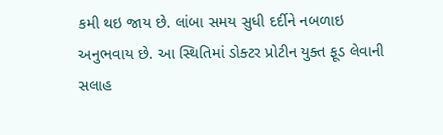કમી થઇ જાય છે. લાંબા સમય સુધી દર્દીને નબળાઇ અનુભવાય છે. આ સ્થિતિમાં ડોક્ટર પ્રોટીન યુક્ત ફૂડ લેવાની સલાહ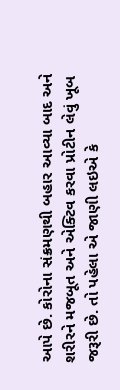આપે છે. કોરોના સંક્રમણથી બહાર આવ્યા બાદ અને શરીરને મજબૂત અને એક્ટિવ કરવા પ્રોટીન લેવું ખૂબ જરૂરી છે. તો પહેલા એ જાણી લઇએ કે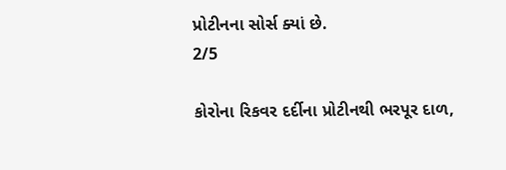પ્રોટીનના સોર્સ ક્યાં છે.
2/5

કોરોના રિકવર દર્દીના પ્રોટીનથી ભરપૂર દાળ,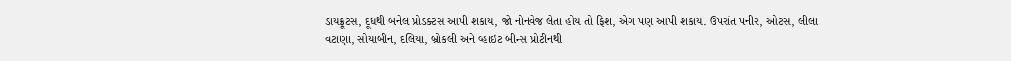ડાયફ્રૂટસ, દૂધથી બનેલ પ્રોડક્ટસ આપી શકાય, જો નોનવેજ લેતા હોય તો ફિશ, એગ પણ આપી શકાય. ઉપરાંત પનીર, ઓટસ, લીલા વટાણા, સોયાબીન, દલિયા, બ્રોકલી અને વ્હાઇટ બીન્સ પ્રોટીનથી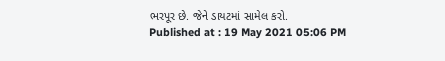ભરપૂર છે. જેને ડાયટમાં સામેલ કરો.
Published at : 19 May 2021 05:06 PM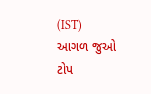(IST)
આગળ જુઓ
ટોપ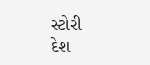સ્ટોરી
દેશ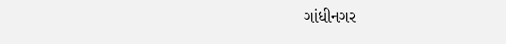ગાંધીનગર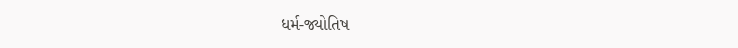ધર્મ-જ્યોતિષ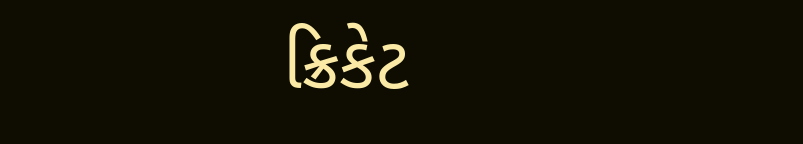ક્રિકેટ